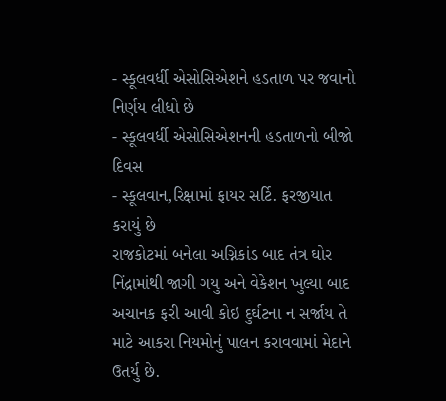- સ્કૂલવર્ધી એસોસિએશને હડતાળ પર જવાનો નિર્ણય લીધો છે
- સ્કૂલવર્ધી એસોસિએશનની હડતાળનો બીજો દિવસ
- સ્કૂલવાન,રિક્ષામાં ફાયર સર્ટિ. ફરજીયાત કરાયું છે
રાજકોટમાં બનેલા અગ્નિકાંડ બાદ તંત્ર ઘોર નિંદ્રામાંથી જાગી ગયુ અને વેકેશન ખુલ્યા બાદ અચાનક ફરી આવી કોઇ દુર્ઘટના ન સર્જાય તે માટે આકરા નિયમોનું પાલન કરાવવામાં મેદાને ઉતર્યુ છે.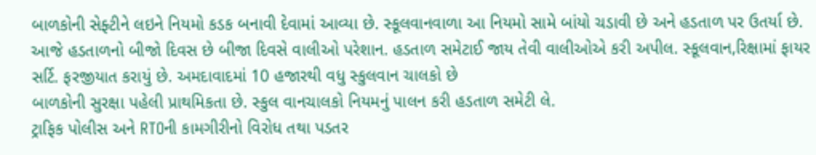બાળકોની સેફ્ટીને લઇને નિયમો કડક બનાવી દેવામાં આવ્યા છે. સ્કૂલવાનવાળા આ નિયમો સામે બાંયો ચડાવી છે અને હડતાળ પર ઉતર્યા છે. આજે હડતાળનો બીજો દિવસ છે બીજા દિવસે વાલીઓ પરેશાન. હડતાળ સમેટાઈ જાય તેવી વાલીઓએ કરી અપીલ. સ્કૂલવાન,રિક્ષામાં ફાયર સર્ટિ. ફરજીયાત કરાયું છે. અમદાવાદમાં 10 હજારથી વધુ સ્કુલવાન ચાલકો છે
બાળકોની સુરક્ષા પહેલી પ્રાથમિકતા છે. સ્કુલ વાનચાલકો નિયમનું પાલન કરી હડતાળ સમેટી લે.
ટ્રાફિક પોલીસ અને RTOની કામગીરીનો વિરોધ તથા પડતર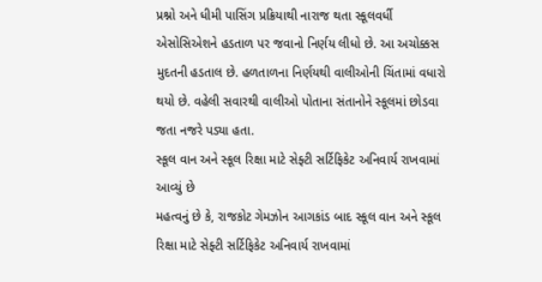પ્રશ્નો અને ધીમી પાસિંગ પ્રક્રિયાથી નારાજ થતા સ્કૂલવર્ધી એસોસિએશને હડતાળ પર જવાનો નિર્ણય લીધો છે. આ અચોક્કસ મુદતની હડતાલ છે. હળતાળના નિર્ણયથી વાલીઓની ચિંતામાં વધારો થયો છે. વહેલી સવારથી વાલીઓ પોતાના સંતાનોને સ્કૂલમાં છોડવા જતા નજરે પડ્યા હતા.
સ્કૂલ વાન અને સ્કૂલ રિક્ષા માટે સેફ્ટી સર્ટિફિકેટ અનિવાર્ય રાખવામાં આવ્યું છે
મહત્વનું છે કે, રાજકોટ ગેમઝોન આગકાંડ બાદ સ્કૂલ વાન અને સ્કૂલ રિક્ષા માટે સેફ્ટી સર્ટિફિકેટ અનિવાર્ય રાખવામાં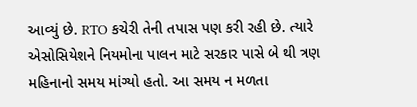આવ્યું છે. RTO કચેરી તેની તપાસ પણ કરી રહી છે. ત્યારે એસોસિયેશને નિયમોના પાલન માટે સરકાર પાસે બે થી ત્રણ મહિનાનો સમય માંગ્યો હતો. આ સમય ન મળતા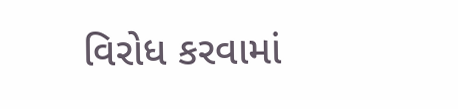વિરોધ કરવામાં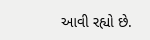આવી રહ્યો છે.